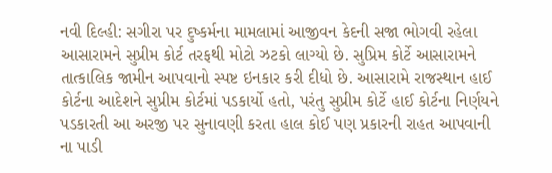નવી દિલ્હી: સગીરા પર દુષ્કર્મના મામલામાં આજીવન કેદની સજા ભોગવી રહેલા આસારામને સુપ્રીમ કોર્ટ તરફથી મોટો ઝટકો લાગ્યો છે. સુપ્રિમ કોર્ટે આસારામને તાત્કાલિક જામીન આપવાનો સ્પષ્ટ ઇનકાર કરી દીધો છે. આસારામે રાજસ્થાન હાઈ કોર્ટના આદેશને સુપ્રીમ કોર્ટમાં પડકાર્યો હતો, પરંતુ સુપ્રીમ કોર્ટે હાઈ કોર્ટના નિર્ણયને પડકારતી આ અરજી પર સુનાવણી કરતા હાલ કોઈ પણ પ્રકારની રાહત આપવાની ના પાડી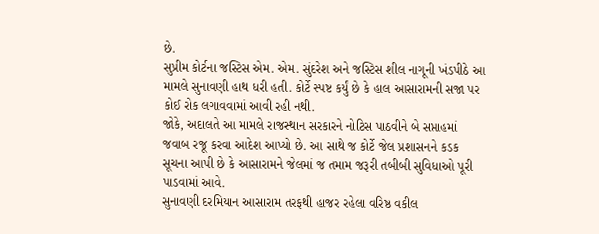છે.
સુપ્રીમ કોર્ટના જસ્ટિસ એમ. એમ. સુંદરેશ અને જસ્ટિસ શીલ નાગૂની ખંડપીઠે આ મામલે સુનાવણી હાથ ધરી હતી. કોર્ટે સ્પષ્ટ કર્યું છે કે હાલ આસારામની સજા પર કોઈ રોક લગાવવામાં આવી રહી નથી.
જોકે, અદાલતે આ મામલે રાજસ્થાન સરકારને નોટિસ પાઠવીને બે સપ્તાહમાં જવાબ રજૂ કરવા આદેશ આપ્યો છે. આ સાથે જ કોર્ટે જેલ પ્રશાસનને કડક સૂચના આપી છે કે આસારામને જેલમાં જ તમામ જરૂરી તબીબી સુવિધાઓ પૂરી પાડવામાં આવે.
સુનાવણી દરમિયાન આસારામ તરફથી હાજર રહેલા વરિષ્ઠ વકીલ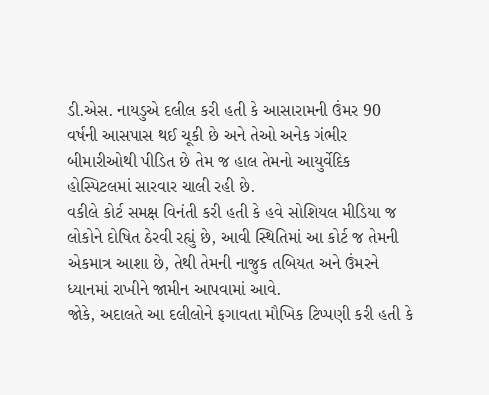ડી.એસ. નાયડુએ દલીલ કરી હતી કે આસારામની ઉંમર 90 વર્ષની આસપાસ થઈ ચૂકી છે અને તેઓ અનેક ગંભીર બીમારીઓથી પીડિત છે તેમ જ હાલ તેમનો આયુર્વેદિક હોસ્પિટલમાં સારવાર ચાલી રહી છે.
વકીલે કોર્ટ સમક્ષ વિનંતી કરી હતી કે હવે સોશિયલ મીડિયા જ લોકોને દોષિત ઠેરવી રહ્યું છે, આવી સ્થિતિમાં આ કોર્ટ જ તેમની એકમાત્ર આશા છે, તેથી તેમની નાજુક તબિયત અને ઉંમરને ધ્યાનમાં રાખીને જામીન આપવામાં આવે.
જોકે, અદાલતે આ દલીલોને ફગાવતા મૌખિક ટિપ્પણી કરી હતી કે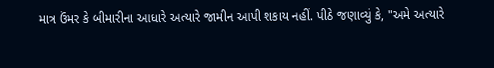માત્ર ઉંમર કે બીમારીના આધારે અત્યારે જામીન આપી શકાય નહીં. પીઠે જણાવ્યું કે, "અમે અત્યારે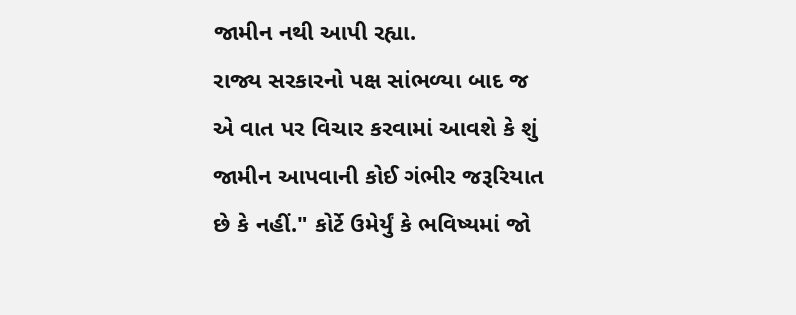જામીન નથી આપી રહ્યા.
રાજ્ય સરકારનો પક્ષ સાંભળ્યા બાદ જ એ વાત પર વિચાર કરવામાં આવશે કે શું જામીન આપવાની કોઈ ગંભીર જરૂરિયાત છે કે નહીં." કોર્ટે ઉમેર્યું કે ભવિષ્યમાં જો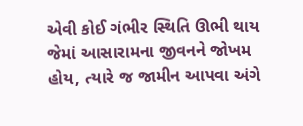એવી કોઈ ગંભીર સ્થિતિ ઊભી થાય જેમાં આસારામના જીવનને જોખમ હોય, ત્યારે જ જામીન આપવા અંગે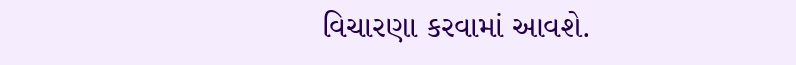વિચારણા કરવામાં આવશે.